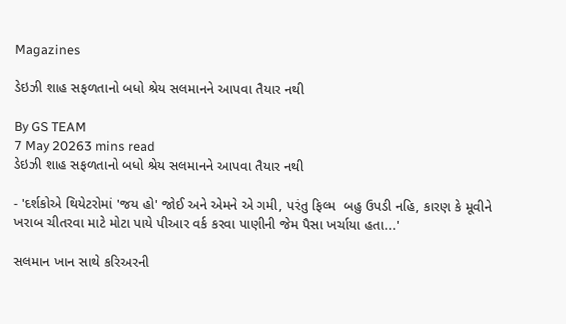Magazines

ડેઇઝી શાહ સફળતાનો બધો શ્રેય સલમાનને આપવા તૈયાર નથી

By GS TEAM
7 May 20263 mins read
ડેઇઝી શાહ સફળતાનો બધો શ્રેય સલમાનને આપવા તૈયાર નથી

- 'દર્શકોએ થિયેટરોમાં 'જય હો' જોઈ અને એમને એ ગમી, પરંતુ ફિલ્મ  બહુ ઉપડી નહિ, કારણ કે મૂવીને ખરાબ ચીતરવા માટે મોટા પાયે પીઆર વર્ક કરવા પાણીની જેમ પૈસા ખર્ચાયા હતા...'

સલમાન ખાન સાથે કરિઅરની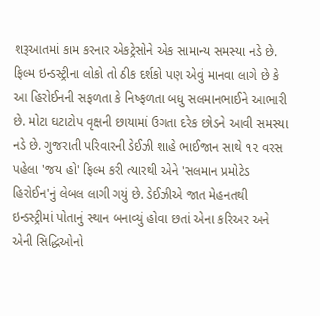શરૂઆતમાં કામ કરનાર એકટ્રેસોને એક સામાન્ય સમસ્યા નડે છે. ફિલ્મ ઇન્ડસ્ટ્રીના લોકો તો ઠીક દર્શકો પણ એવું માનવા લાગે છે કે આ હિરોઈનની સફળતા કે નિષ્ફળતા બધુ સલમાનભાઈને આભારી છે. મોટા ઘટાટોપ વૃક્ષની છાયામાં ઉગતા દરેક છોડને આવી સમસ્યા નડે છે. ગુજરાતી પરિવારની ડેઈઝી શાહે ભાઈજાન સાથે ૧૨ વરસ પહેલા 'જય હો' ફિલ્મ કરી ત્યારથી એને 'સલમાન પ્રમોટેડ હિરોઈન'નું લેબલ લાગી ગયું છે. ડેઈઝીએ જાત મેહનતથી ઇન્ડસ્ટ્રીમાં પોતાનું સ્થાન બનાવ્યું હોવા છતાં એના કરિઅર અને એની સિદ્ધિઓનો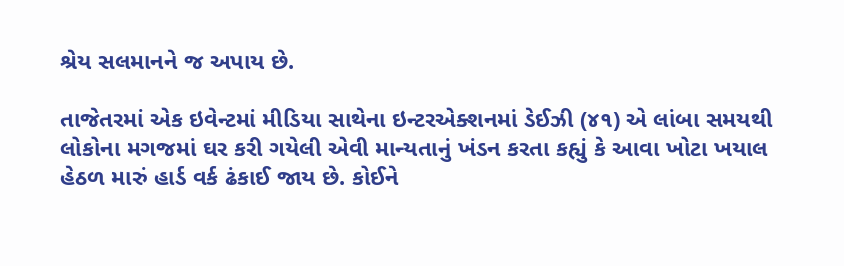શ્રેય સલમાનને જ અપાય છે.

તાજેતરમાં એક ઇવેન્ટમાં મીડિયા સાથેના ઇન્ટરએક્શનમાં ડેઈઝી (૪૧) એ લાંબા સમયથી લોકોના મગજમાં ઘર કરી ગયેલી એવી માન્યતાનું ખંડન કરતા કહ્યું કે આવા ખોટા ખયાલ હેઠળ મારું હાર્ડ વર્ક ઢંકાઈ જાય છે. કોઈને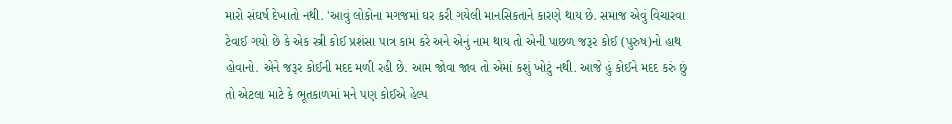મારો સંઘર્ષ દેખાતો નથી. 'આવું લોકોના મગજમાં ઘર કરી ગયેલી માનસિકતાને કારણે થાય છે. સમાજ એવું વિચારવા ટેવાઈ ગયો છે કે એક સ્ત્રી કોઈ પ્રશંસા પાત્ર કામ કરે અને એનું નામ થાય તો એની પાછળ જરૂર કોઈ (પુરુષ)નો હાથ હોવાનો. એને જરૂર કોઈની મદદ મળી રહી છે. આમ જોવા જાવ તો એમાં કશું ખોટું નથી. આજે હું કોઈને મદદ કરું છું તો એટલા માટે કે ભૂતકાળમાં મને પણ કોઈએ હેલ્પ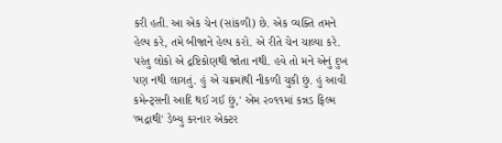કરી હતી. આ એક ચેન (સાંકળી) છે. એક વ્યક્તિ તમને હેલ્પ કરે, તમે બીજાને હેલ્પ કરો. એ રીતે ચેન ચાલ્યા કરે. પરંતુ લોકો એ દ્રષ્ટિકોણથી જોતા નથી. હવે તો મને એનું દુખ પણ નથી લાગતું. હું એ ચક્રમાંથી નીકળી ચુકી છું. હું આવી કમેન્ટ્સની આદિ થઈ ગઈ છું,' એમ ૨૦૧૧માં કન્નડ ફિલ્મ 'ભદ્રાથી' ડેબ્યુ કરનાર એક્ટર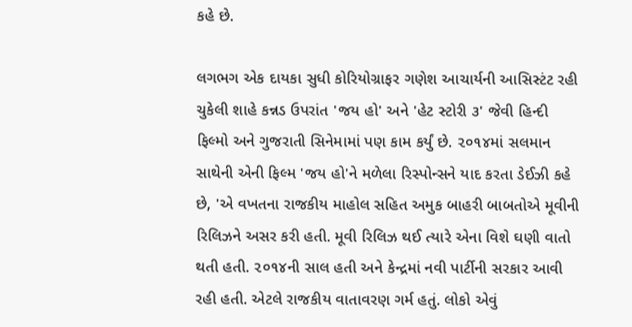કહે છે.

લગભગ એક દાયકા સુધી કોરિયોગ્રાફર ગણેશ આચાર્યની આસિસ્ટંટ રહી ચુકેલી શાહે કન્નડ ઉપરાંત 'જય હો' અને 'હેટ સ્ટોરી ૩' જેવી હિન્દી ફિલ્મો અને ગુજરાતી સિનેમામાં પણ કામ કર્યું છે. ૨૦૧૪માં સલમાન સાથેની એની ફિલ્મ 'જય હો'ને મળેલા રિસ્પોન્સને યાદ કરતા ડેઈઝી કહે છે, 'એ વખતના રાજકીય માહોલ સહિત અમુક બાહરી બાબતોએ મૂવીની રિલિઝને અસર કરી હતી. મૂવી રિલિઝ થઈ ત્યારે એના વિશે ઘણી વાતો થતી હતી. ૨૦૧૪ની સાલ હતી અને કેન્દ્રમાં નવી પાર્ટીની સરકાર આવી રહી હતી. એટલે રાજકીય વાતાવરણ ગર્મ હતું. લોકો એવું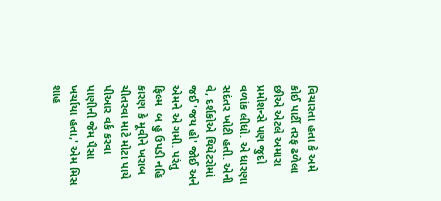વિચારતા હતા કે અમે કોઈ પાર્ટી તરફ ઢળેલા છીએ એટલે અમારા પ્રમોશન્સે પણ જુદો વળાંક લીધો. એ ધારણા સદંતર ખોટી હતી. એની વે, દર્શકોએ થિયેટરોમાં જઈ 'જય હો' જોઈ અને એમને એ ગમી. પરંતુ ફિલ્મ  બ હુ ઉપડી નહિ કારણ કે મૂવીને ખરાબ ચીતરવા માટે મોટા પાયે પીઆર વર્ક કરવા પાણીની જેમ પૈસા ખર્ચાયા હતા,' એમ મિસ શાહ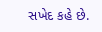સખેદ કહે છે.